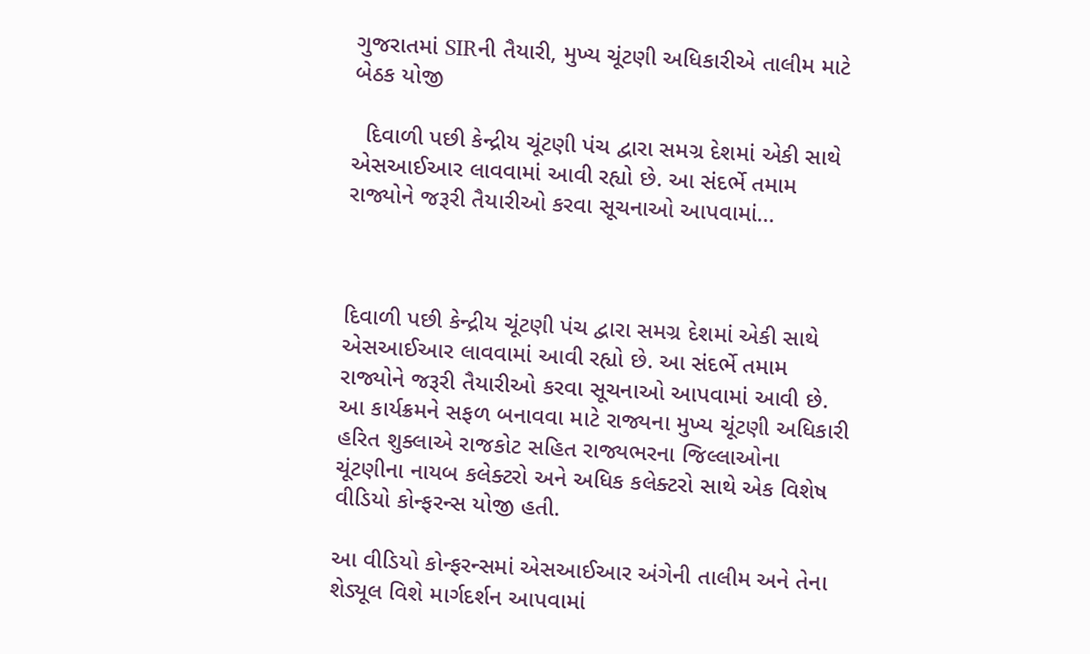ગુજરાતમાં SIRની તૈયારી, મુખ્ય ચૂંટણી અધિકારીએ તાલીમ માટે બેઠક યોજી

  દિવાળી પછી કેન્દ્રીય ચૂંટણી પંચ દ્વારા સમગ્ર દેશમાં એકી સાથે એસઆઈઆર લાવવામાં આવી રહ્યો છે. આ સંદર્ભે તમામ રાજ્યોને જરૂરી તૈયારીઓ કરવા સૂચનાઓ આપવામાં…



દિવાળી પછી કેન્દ્રીય ચૂંટણી પંચ દ્વારા સમગ્ર દેશમાં એકી સાથે એસઆઈઆર લાવવામાં આવી રહ્યો છે. આ સંદર્ભે તમામ રાજ્યોને જરૂરી તૈયારીઓ કરવા સૂચનાઓ આપવામાં આવી છે. આ કાર્યક્રમને સફળ બનાવવા માટે રાજ્યના મુખ્ય ચૂંટણી અધિકારી હરિત શુક્લાએ રાજકોટ સહિત રાજ્યભરના જિલ્લાઓના ચૂંટણીના નાયબ કલેક્ટરો અને અધિક કલેક્ટરો સાથે એક વિશેષ વીડિયો કોન્ફરન્સ યોજી હતી.

આ વીડિયો કોન્ફરન્સમાં એસઆઈઆર અંગેની તાલીમ અને તેના શેડ્યૂલ વિશે માર્ગદર્શન આપવામાં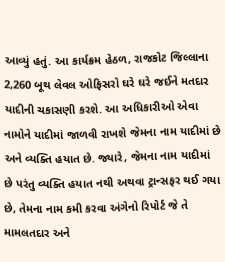આવ્યું હતું. આ કાર્યક્રમ હેઠળ, રાજકોટ જિલ્લાના 2,260 બૂથ લેવલ ઓફિસરો ઘરે ઘરે જઈને મતદાર યાદીની ચકાસણી કરશે. આ અધિકારીઓ એવા નામોને યાદીમાં જાળવી રાખશે જેમના નામ યાદીમાં છે અને વ્યક્તિ હયાત છે. જ્યારે, જેમના નામ યાદીમાં છે પરંતુ વ્યક્તિ હયાત નથી અથવા ટ્રાન્સફર થઈ ગયા છે, તેમના નામ કમી કરવા અંગેનો રિપોર્ટ જે તે મામલતદાર અને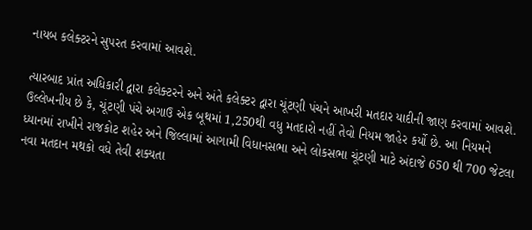નાયબ કલેક્ટરને સુપરત કરવામાં આવશે.

ત્યારબાદ પ્રાંત અધિકારી દ્વારા કલેક્ટરને અને અંતે કલેક્ટર દ્વારા ચૂંટણી પંચને આખરી મતદાર યાદીની જાણ કરવામાં આવશે.
ઉલ્લેખનીય છે કે, ચૂંટણી પંચે અગાઉ એક બૂથમાં 1,250થી વધુ મતદારો નહીં તેવો નિયમ જાહેર કર્યો છે. આ નિયમને ધ્યાનમાં રાખીને રાજકોટ શહેર અને જિલ્લામાં આગામી વિધાનસભા અને લોકસભા ચૂંટણી માટે અંદાજે 650 થી 700 જેટલા નવા મતદાન મથકો વધે તેવી શક્યતા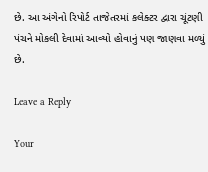છે. આ અંગેનો રિપોર્ટ તાજેતરમાં કલેક્ટર દ્વારા ચૂંટણી પંચને મોકલી દેવામાં આવ્યો હોવાનું પણ જાણવા મળ્યું છે.

Leave a Reply

Your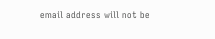email address will not be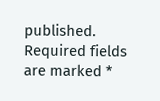published. Required fields are marked *